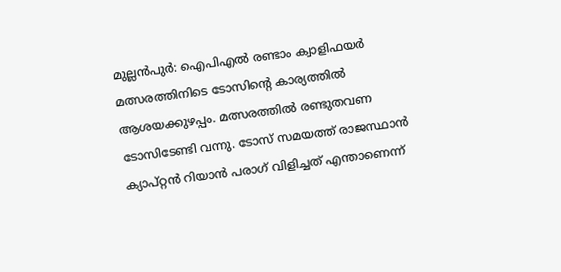മുല്ലൻപുർ: ഐപിഎൽ രണ്ടാം ക്വാളിഫയർ മത്സരത്തിനിടെ ടോസിന്റെ കാര്യത്തിൽ ആശയക്കുഴപ്പം. മത്സരത്തിൽ രണ്ടുതവണ ടോസിടേണ്ടി വന്നു. ടോസ് സമയത്ത് രാജസ്ഥാൻ ക്യാപ്റ്റൻ റിയാൻ പരാഗ് വിളിച്ചത് എന്താണെന്ന്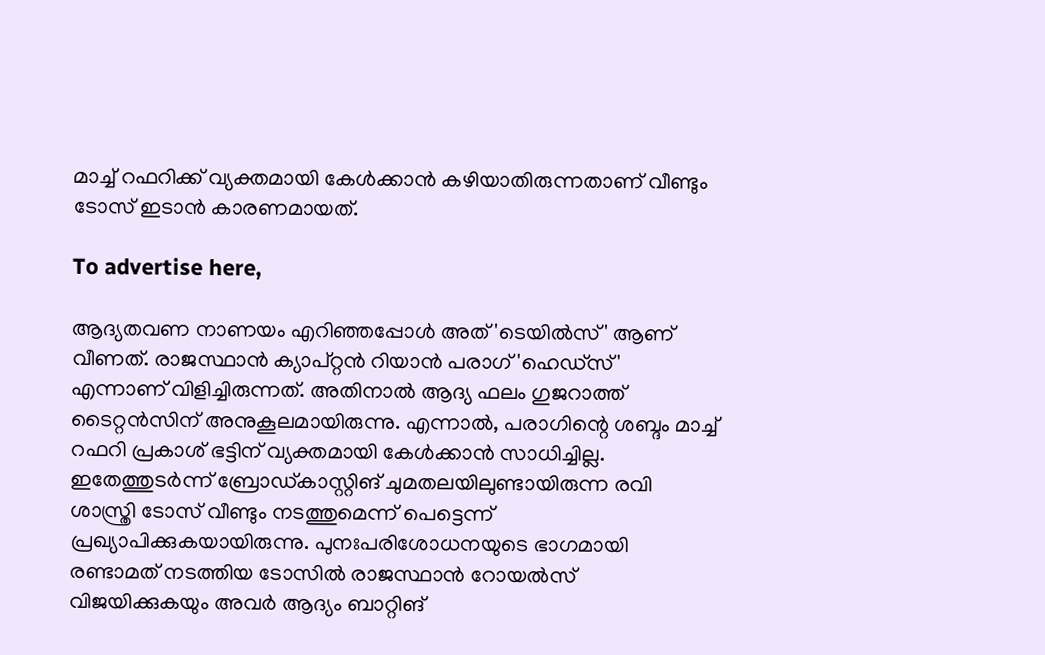മാച്ച് റഫറിക്ക് വ്യക്തമായി കേൾക്കാൻ കഴിയാതിരുന്നതാണ് വീണ്ടും ടോസ് ഇടാൻ കാരണമായത്.

To advertise here,

ആദ്യതവണ നാണയം എറിഞ്ഞപ്പോൾ അത് 'ടെയിൽസ്' ആണ് വീണത്. രാജസ്ഥാൻ ക്യാപ്റ്റൻ റിയാൻ പരാഗ് 'ഹെഡ്‌സ്' എന്നാണ് വിളിച്ചിരുന്നത്. അതിനാൽ ആദ്യ ഫലം ഗുജറാത്ത് ടൈറ്റൻസിന് അനുകൂലമായിരുന്നു. എന്നാൽ, പരാഗിന്റെ ശബ്ദം മാച്ച് റഫറി പ്രകാശ് ഭട്ടിന് വ്യക്തമായി കേൾക്കാൻ സാധിച്ചില്ല. ഇതേത്തുടർന്ന് ബ്രോഡ്കാസ്റ്റിങ് ചുമതലയിലുണ്ടായിരുന്ന രവി ശാസ്ത്രി ടോസ് വീണ്ടും നടത്തുമെന്ന് പെട്ടെന്ന് പ്രഖ്യാപിക്കുകയായിരുന്നു. പുനഃപരിശോധനയുടെ ഭാഗമായി രണ്ടാമത് നടത്തിയ ടോസിൽ രാജസ്ഥാൻ റോയൽസ് വിജയിക്കുകയും അവർ ആദ്യം ബാറ്റിങ്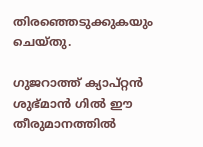തിരഞ്ഞെടുക്കുകയും ചെയ്തു.

ഗുജറാത്ത് ക്യാപ്റ്റൻ ശുഭ്മാൻ ഗിൽ ഈ തീരുമാനത്തിൽ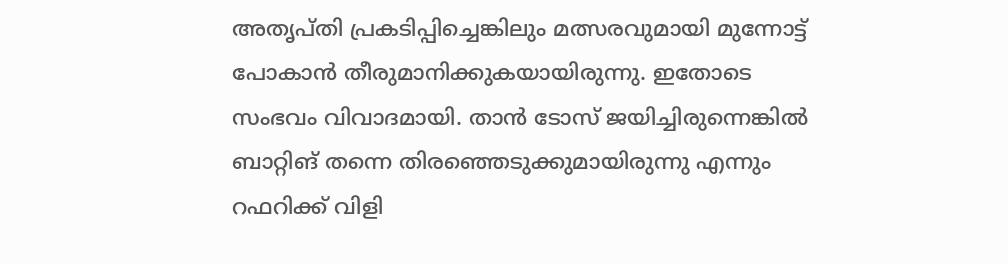അതൃപ്തി പ്രകടിപ്പിച്ചെങ്കിലും മത്സരവുമായി മുന്നോട്ട് പോകാൻ തീരുമാനിക്കുകയായിരുന്നു. ഇതോടെ സംഭവം വിവാദമായി. താൻ ടോസ് ജയിച്ചിരുന്നെങ്കിൽ ബാറ്റിങ് തന്നെ തിരഞ്ഞെടുക്കുമായിരുന്നു എന്നും റഫറിക്ക് വിളി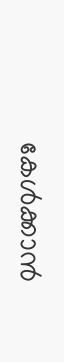കേൾക്കാൻ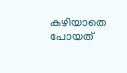കഴിയാതെ പോയത്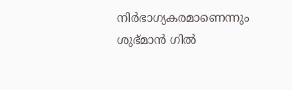നിർഭാഗ്യകരമാണെന്നും ശുഭ്മാൻ ഗിൽ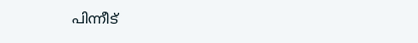പിന്നീട്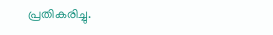പ്രതികരിച്ചു.